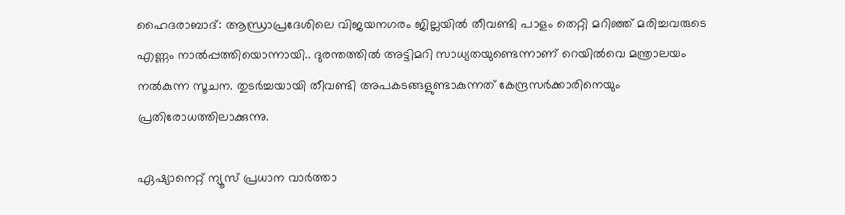ഹൈദരാബാദ്: ആന്ധ്രാപ്രദേശിലെ വിജയനഗരം ജില്ലയില്‍ തീവണ്ടി പാളം തെറ്റി മറിഞ്ഞ് മരിച്ചവരുടെ എണ്ണം നാല്‍പ്പത്തിയൊന്നായി.. ദുരന്തത്തില്‍ അട്ടിമറി സാധ്യതയുണ്ടെന്നാണ് റെയില്‍വെ മന്ത്രാലയം നല്‍കുന്ന സൂചന. തുടര്‍ച്ചയായി തീവണ്ടി അപകടങ്ങളുണ്ടാകുന്നത് കേന്ദ്രസര്‍ക്കാരിനെയും പ്രതിരോധത്തിലാക്കുന്നു.

ഏഷ്യാനെറ്റ് ന്യൂസ് പ്രധാന വാർത്താ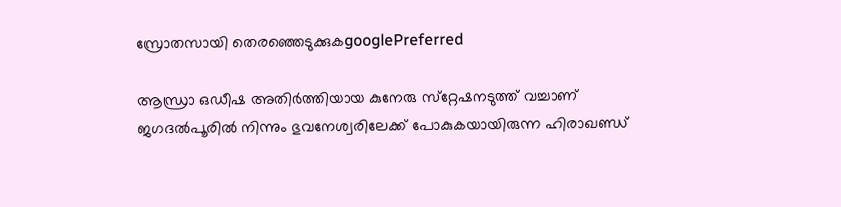സ്രോതസായി തെരഞ്ഞെടുക്കുകgooglePreferred

ആന്ധ്രാ ഒഡീഷ അതിര്‍ത്തിയായ കുനേരു സ്‌റ്റേഷനടുത്ത് വച്ചാണ് ജഗദല്‍പൂരില്‍ നിന്നും ഭുവനേശ്വരിലേക്ക് പോകുകയായിരുന്ന ഹിരാഖണ്ഡ്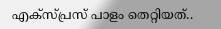എക്‌സ്പ്രസ് പാളം തെറ്റിയത്..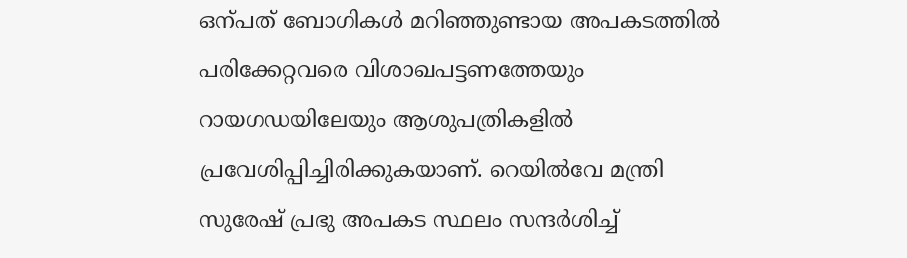ഒന്പത് ബോഗികള്‍ മറിഞ്ഞുണ്ടായ അപകടത്തില്‍ പരിക്കേറ്റവരെ വിശാഖപട്ടണത്തേയും റായഗഡയിലേയും ആശുപത്രികളില്‍ പ്രവേശിപ്പിച്ചിരിക്കുകയാണ്. റെയില്‍വേ മന്ത്രി സുരേഷ് പ്രഭു അപകട സ്ഥലം സന്ദര്‍ശിച്ച്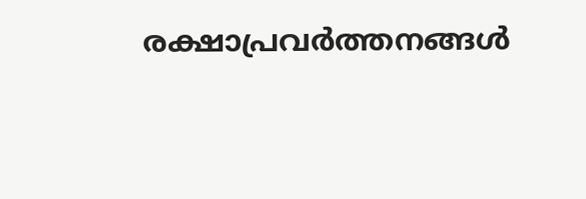രക്ഷാപ്രവര്‍ത്തനങ്ങള്‍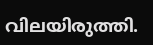വിലയിരുത്തി.